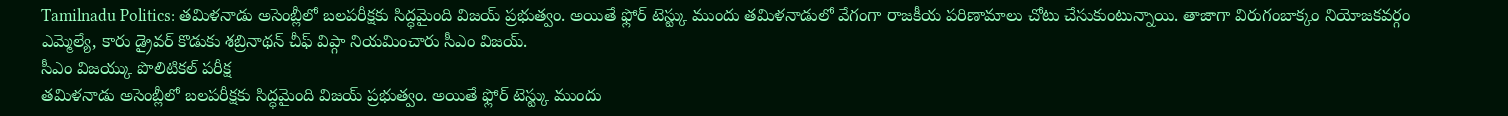Tamilnadu Politics: తమిళనాడు అసెంబ్లీలో బలపరీక్షకు సిద్ధమైంది విజయ్ ప్రభుత్వం. అయితే ఫ్లోర్ టెస్ట్కు ముందు తమిళనాడులో వేగంగా రాజకీయ పరిణామాలు చోటు చేసుకుంటున్నాయి. తాజాగా విరుగంబాక్కం నియోజకవర్గం ఎమ్మెల్యే, కారు డ్రైవర్ కొడుకు శబ్రినాథన్ చీఫ్ విప్గా నియమించారు సీఎం విజయ్.
సీఎం విజయ్కు పొలిటికల్ పరీక్ష
తమిళనాడు అసెంబ్లీలో బలపరీక్షకు సిద్ధమైంది విజయ్ ప్రభుత్వం. అయితే ఫ్లోర్ టెస్ట్కు ముందు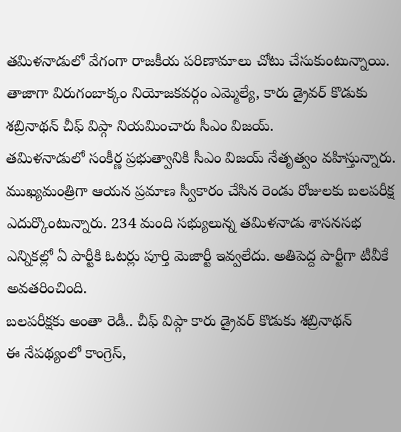తమిళనాడులో వేగంగా రాజకీయ పరిణామాలు చోటు చేసుకుంటున్నాయి. తాజాగా విరుగంబాక్కం నియోజకవర్గం ఎమ్మెల్యే, కారు డ్రైవర్ కొడుకు శబ్రినాథన్ చీఫ్ విప్గా నియమించారు సీఎం విజయ్.
తమిళనాడులో సంకీర్ణ ప్రభుత్వానికి సీఎం విజయ్ నేతృత్వం వహిస్తున్నారు. ముఖ్యమంత్రిగా ఆయన ప్రమాణ స్వీకారం చేసిన రెండు రోజులకు బలపరీక్ష ఎదుర్కొంటున్నారు. 234 మంది సభ్యులున్న తమిళనాడు శాసనసభ ఎన్నికల్లో ఏ పార్టీకి ఓటర్లు పూర్తి మెజార్టీ ఇవ్వలేదు. అతిపెద్ద పార్టీగా టీవీకే అవతరించింది.
బలపరీక్షకు అంతా రెడీ.. చీఫ్ విప్గా కారు డ్రైవర్ కొడుకు శబ్రినాథన్
ఈ నేపథ్యంలో కాంగ్రెస్,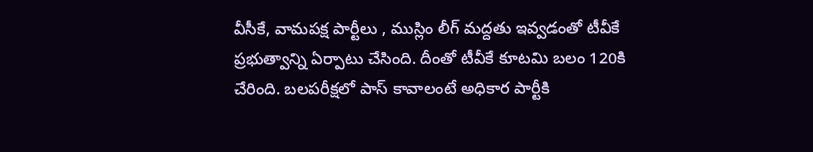వీసీకే, వామపక్ష పార్టీలు , ముస్లిం లీగ్ మద్దతు ఇవ్వడంతో టీవీకే ప్రభుత్వాన్ని ఏర్పాటు చేసింది. దీంతో టీవీకే కూటమి బలం 120కి చేరింది. బలపరీక్షలో పాస్ కావాలంటే అధికార పార్టీకి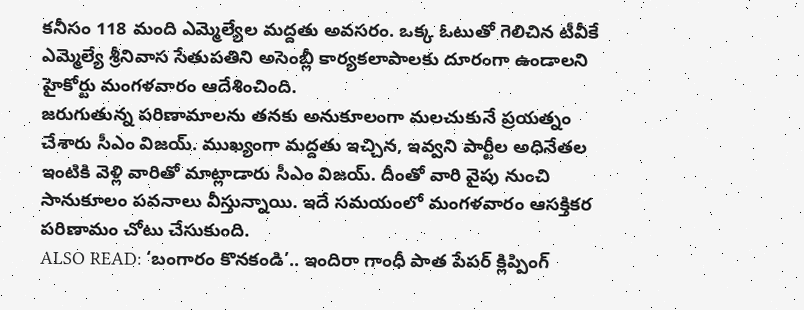కనీసం 118 మంది ఎమ్మెల్యేల మద్దతు అవసరం. ఒక్క ఓటుతో గెలిచిన టీవీకే ఎమ్మెల్యే శ్రీనివాస సేతుపతిని అసెంబ్లీ కార్యకలాపాలకు దూరంగా ఉండాలని హైకోర్టు మంగళవారం ఆదేశించింది.
జరుగుతున్న పరిణామాలను తనకు అనుకూలంగా మలచుకునే ప్రయత్నం చేశారు సీఎం విజయ్. ముఖ్యంగా మద్దతు ఇచ్చిన, ఇవ్వని పార్టీల అధినేతల ఇంటికి వెళ్లి వారితో మాట్లాడారు సీఎం విజయ్. దీంతో వారి వైపు నుంచి సానుకూలం పవనాలు వీస్తున్నాయి. ఇదే సమయంలో మంగళవారం ఆసక్తికర పరిణామం చోటు చేసుకుంది.
ALSO READ: ‘బంగారం కొనకండి’.. ఇందిరా గాంధీ పాత పేపర్ క్లిప్పింగ్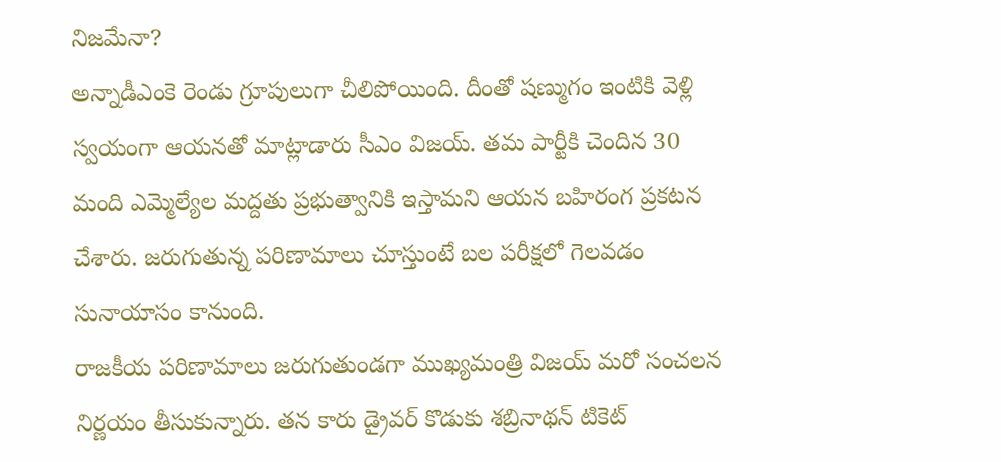నిజమేనా?
అన్నాడీఎంకె రెండు గ్రూపులుగా చీలిపోయింది. దీంతో షణ్ముగం ఇంటికి వెళ్లి స్వయంగా ఆయనతో మాట్లాడారు సీఎం విజయ్. తమ పార్టీకి చెందిన 30 మంది ఎమ్మెల్యేల మద్దతు ప్రభుత్వానికి ఇస్తామని ఆయన బహిరంగ ప్రకటన చేశారు. జరుగుతున్న పరిణామాలు చూస్తుంటే బల పరీక్షలో గెలవడం సునాయాసం కానుంది.
రాజకీయ పరిణామాలు జరుగుతుండగా ముఖ్యమంత్రి విజయ్ మరో సంచలన నిర్ణయం తీసుకున్నారు. తన కారు డ్రైవర్ కొడుకు శబ్రినాథన్ టికెట్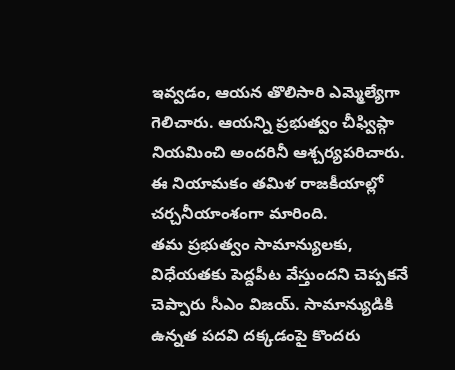ఇవ్వడం, ఆయన తొలిసారి ఎమ్మెల్యేగా గెలిచారు. ఆయన్ని ప్రభుత్వం చీఫ్విప్గా నియమించి అందరినీ ఆశ్చర్యపరిచారు. ఈ నియామకం తమిళ రాజకీయాల్లో చర్చనీయాంశంగా మారింది.
తమ ప్రభుత్వం సామాన్యులకు, విధేయతకు పెద్దపీట వేస్తుందని చెప్పకనే చెప్పారు సీఎం విజయ్. సామాన్యుడికి ఉన్నత పదవి దక్కడంపై కొందరు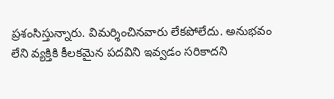ప్రశంసిస్తున్నారు. విమర్శించినవారు లేకపోలేదు. అనుభవం లేని వ్యక్తికి కీలకమైన పదవిని ఇవ్వడం సరికాదని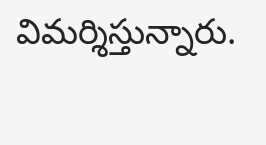విమర్శిస్తున్నారు.